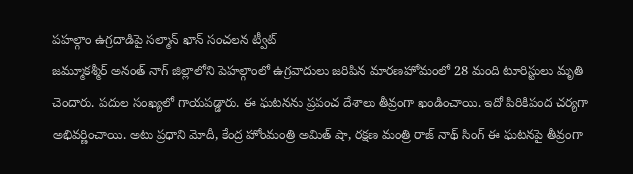పహల్గాం ఉగ్రదాడిపై సల్మాన్ ఖాన్ సంచలన ట్వీట్
జమ్మూకశ్మీర్ అనంత్ నాగ్ జిల్లాలోని పెహల్గాంలో ఉగ్రవాదులు జరిపిన మారణహోమంలో 28 మంది టూరిస్టులు మృతి చెందారు. పదుల సంఖ్యలో గాయపడ్డారు. ఈ ఘటనను ప్రపంచ దేశాలు తీవ్రంగా ఖండించాయి. ఇదో పిరికిపంద చర్యగా అభివర్ణించాయి. అటు ప్రధాని మోదీ, కేంద్ర హోంమంత్రి అమిత్ షా, రక్షణ మంత్రి రాజ్ నాథ్ సింగ్ ఈ ఘటనపై తీవ్రంగా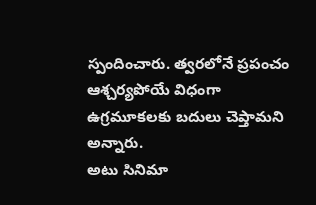స్పందించారు. త్వరలోనే ప్రపంచం ఆశ్చర్యపోయే విధంగా ఉగ్రమూకలకు బదులు చెప్తామని అన్నారు.
అటు సినిమా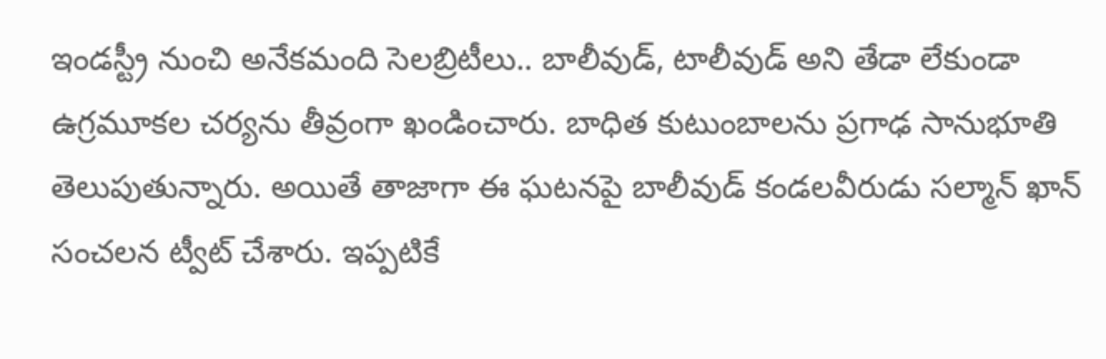ఇండస్ట్రీ నుంచి అనేకమంది సెలబ్రిటీలు.. బాలీవుడ్, టాలీవుడ్ అని తేడా లేకుండా ఉగ్రమూకల చర్యను తీవ్రంగా ఖండించారు. బాధిత కుటుంబాలను ప్రగాఢ సానుభూతి తెలుపుతున్నారు. అయితే తాజాగా ఈ ఘటనపై బాలీవుడ్ కండలవీరుడు సల్మాన్ ఖాన్ సంచలన ట్వీట్ చేశారు. ఇప్పటికే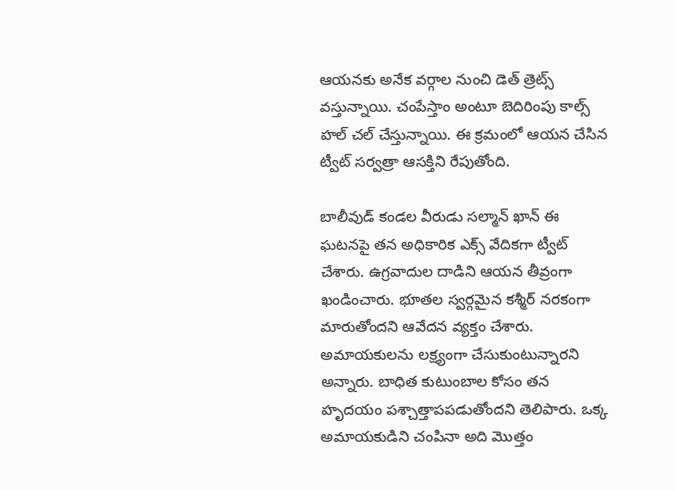ఆయనకు అనేక వర్గాల నుంచి డెత్ త్రెట్స్ వస్తున్నాయి. చంపేస్తాం అంటూ బెదిరింపు కాల్స్ హల్ చల్ చేస్తున్నాయి. ఈ క్రమంలో ఆయన చేసిన ట్వీట్ సర్వత్రా ఆసక్తిని రేపుతోంది.

బాలీవుడ్ కండల వీరుడు సల్మాన్ ఖాన్ ఈ ఘటనపై తన అధికారిక ఎక్స్ వేదికగా ట్వీట్ చేశారు. ఉగ్రవాదుల దాడిని ఆయన తీవ్రంగా ఖండించారు. భూతల స్వర్గమైన కశ్మీర్ నరకంగా మారుతోందని ఆవేదన వ్యక్తం చేశారు. అమాయకులను లక్ష్యంగా చేసుకుంటున్నారని అన్నారు. బాధిత కుటుంబాల కోసం తన హృదయం పశ్చాత్తాపపడుతోందని తెలిపారు. ఒక్క అమాయకుడిని చంపినా అది మొత్తం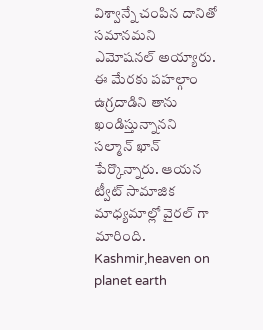విశ్వాన్నే చంపిన దానితో సమానమని ఎమోషనల్ అయ్యారు. ఈ మేరకు పహల్గాం ఉగ్రదాడిని తాను ఖండిస్తున్నానని సల్మాన్ ఖాన్ పేర్కొన్నారు. ఆయన ట్వీట్ సామాజిక మాధ్యమాల్లో వైరల్ గా మారింది.
Kashmir,heaven on planet earth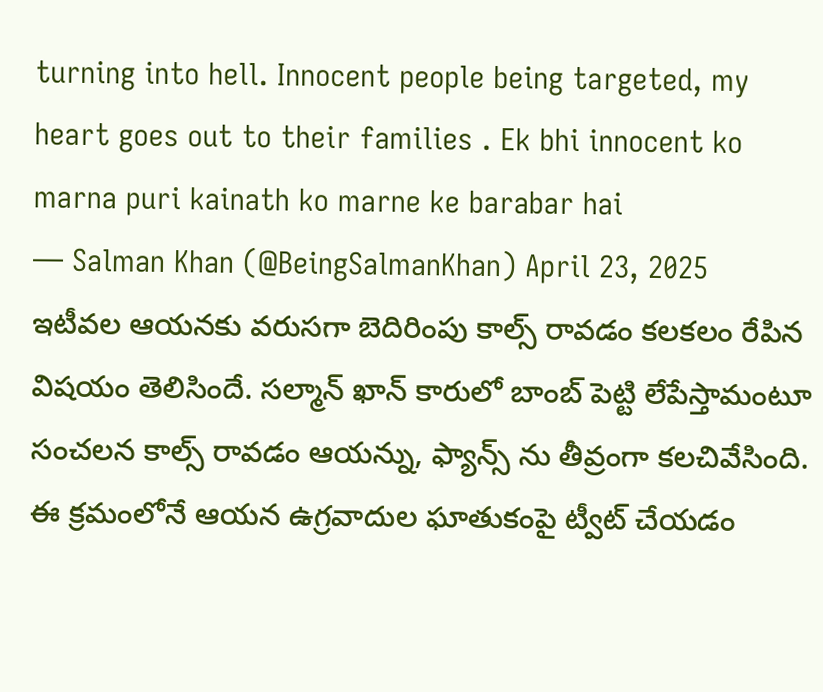turning into hell. Innocent people being targeted, my heart goes out to their families . Ek bhi innocent ko marna puri kainath ko marne ke barabar hai
— Salman Khan (@BeingSalmanKhan) April 23, 2025
ఇటీవల ఆయనకు వరుసగా బెదిరింపు కాల్స్ రావడం కలకలం రేపిన విషయం తెలిసిందే. సల్మాన్ ఖాన్ కారులో బాంబ్ పెట్టి లేపేస్తామంటూ సంచలన కాల్స్ రావడం ఆయన్ను, ఫ్యాన్స్ ను తీవ్రంగా కలచివేసింది. ఈ క్రమంలోనే ఆయన ఉగ్రవాదుల ఘాతుకంపై ట్వీట్ చేయడం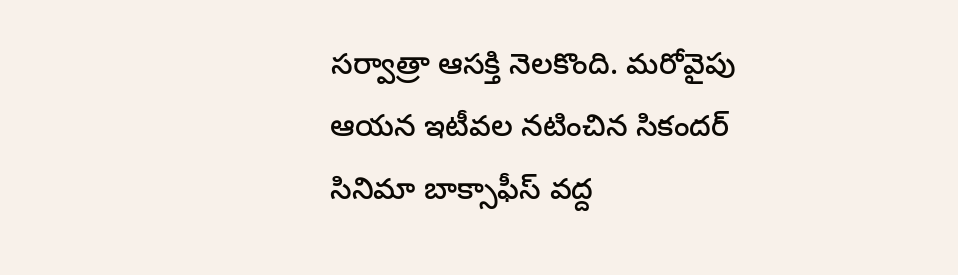సర్వాత్రా ఆసక్తి నెలకొంది. మరోవైపు ఆయన ఇటీవల నటించిన సికందర్ సినిమా బాక్సాఫీస్ వద్ద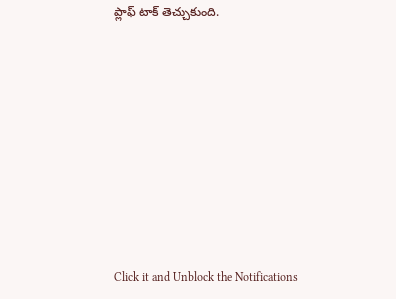ప్లాఫ్ టాక్ తెచ్చుకుంది.












Click it and Unblock the Notifications